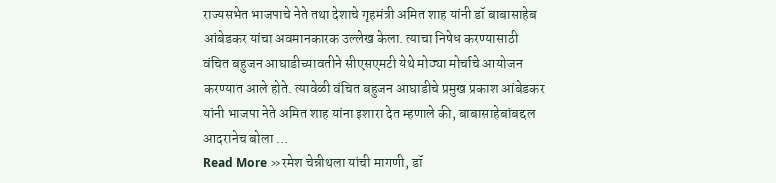राज्यसभेत भाजपाचे नेते तथा देशाचे गृहमंत्री अमित शाह यांनी डॉ बाबासाहेब आंबेडकर यांचा अवमानकारक उल्लेख केला. त्याचा निषेध करण्यासाठी वंचित बहुजन आघाडीच्यावतीने सीएसएमटी येथे मोठ्या मोर्चाचे आयोजन करण्यात आले होते. त्यावेळी वंचित बहुजन आघाडीचे प्रमुख प्रकाश आंबेडकर यांनी भाजपा नेते अमित शाह यांना इशारा देत म्हणाले की, बाबासाहेबांबद्दल आदरानेच बोला …
Read More »रमेश चेन्नीथला यांची मागणी, डॉ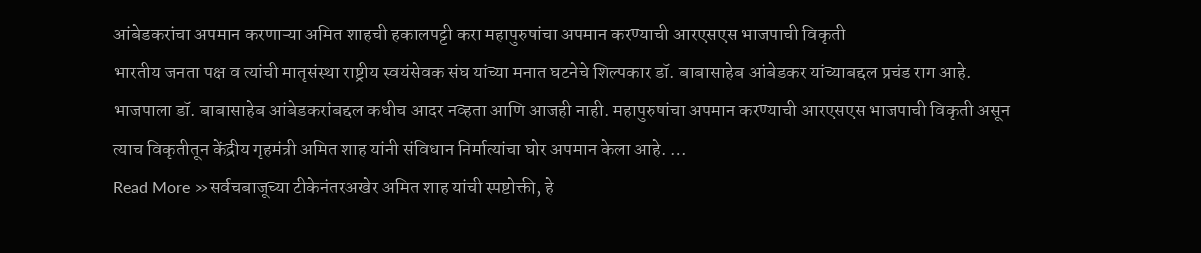आंबेडकरांचा अपमान करणाऱ्या अमित शाहची हकालपट्टी करा महापुरुषांचा अपमान करण्याची आरएसएस भाजपाची विकृती
भारतीय जनता पक्ष व त्यांची मातृसंस्था राष्ट्रीय स्वयंसेवक संघ यांच्या मनात घटनेचे शिल्पकार डॉ. बाबासाहेब आंबेडकर यांच्याबद्दल प्रचंड राग आहे. भाजपाला डॉ. बाबासाहेब आंबेडकरांबद्दल कधीच आदर नव्हता आणि आजही नाही. महापुरुषांचा अपमान करण्याची आरएसएस भाजपाची विकृती असून त्याच विकृतीतून केंद्रीय गृहमंत्री अमित शाह यांनी संविधान निर्मात्यांचा घोर अपमान केला आहे. …
Read More »सर्वचबाजूच्या टीकेनंतरअखेर अमित शाह यांची स्पष्टोक्ती, हे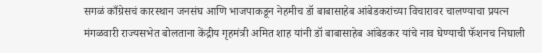सगळं काँग्रेसचं कारस्थान जनसंघ आणि भाजपाकडून नेहमीच डॉ बाबासाहेब आंबेडकरांच्या विचारावर चालण्याचा प्रयत्न
मंगळवारी राज्यसभेत बोलताना केंद्रीय गृहमंत्री अमित शाह यांनी डॉ बाबासाहेब आंबेडकर यांचे नाव घेण्याची फॅशनच निघाली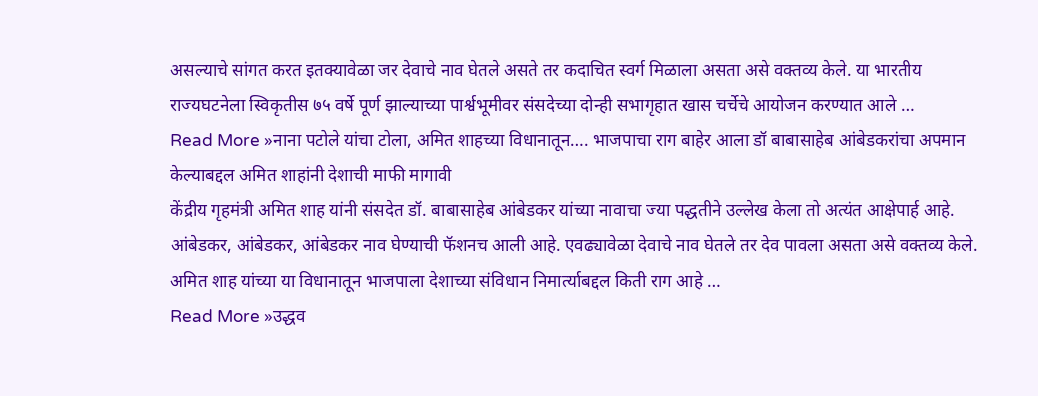असल्याचे सांगत करत इतक्यावेळा जर देवाचे नाव घेतले असते तर कदाचित स्वर्ग मिळाला असता असे वक्तव्य केले. या भारतीय राज्यघटनेला स्विकृतीस ७५ वर्षे पूर्ण झाल्याच्या पार्श्वभूमीवर संसदेच्या दोन्ही सभागृहात खास चर्चेचे आयोजन करण्यात आले …
Read More »नाना पटोले यांचा टोला, अमित शाहच्या विधानातून…. भाजपाचा राग बाहेर आला डॉ बाबासाहेब आंबेडकरांचा अपमान केल्याबद्दल अमित शाहांनी देशाची माफी मागावी
केंद्रीय गृहमंत्री अमित शाह यांनी संसदेत डॉ. बाबासाहेब आंबेडकर यांच्या नावाचा ज्या पद्धतीने उल्लेख केला तो अत्यंत आक्षेपार्ह आहे. आंबेडकर, आंबेडकर, आंबेडकर नाव घेण्याची फॅशनच आली आहे. एवढ्यावेळा देवाचे नाव घेतले तर देव पावला असता असे वक्तव्य केले. अमित शाह यांच्या या विधानातून भाजपाला देशाच्या संविधान निमार्त्याबद्दल किती राग आहे …
Read More »उद्धव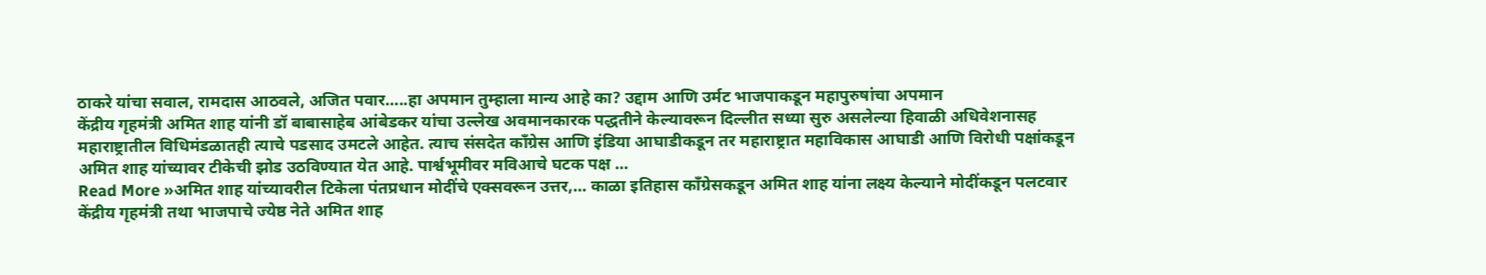ठाकरे यांचा सवाल, रामदास आठवले, अजित पवार…..हा अपमान तुम्हाला मान्य आहे का? उद्दाम आणि उर्मट भाजपाकडून महापुरुषांचा अपमान
केंद्रीय गृहमंत्री अमित शाह यांनी डॉ बाबासाहेब आंबेडकर यांचा उल्लेख अवमानकारक पद्धतीने केल्यावरून दिल्लीत सध्या सुरु असलेल्या हिवाळी अधिवेशनासह महाराष्ट्रातील विधिमंडळातही त्याचे पडसाद उमटले आहेत. त्याच संसदेत काँग्रेस आणि इंडिया आघाडीकडून तर महाराष्ट्रात महाविकास आघाडी आणि विरोधी पक्षांकडून अमित शाह यांच्यावर टीकेची झोड उठविण्यात येत आहे. पार्श्वभूमीवर मविआचे घटक पक्ष …
Read More »अमित शाह यांच्यावरील टिकेला पंतप्रधान मोदींचे एक्सवरून उत्तर,… काळा इतिहास काँग्रेसकडून अमित शाह यांना लक्ष्य केल्याने मोदींकडून पलटवार
केंद्रीय गृहमंत्री तथा भाजपाचे ज्येष्ठ नेते अमित शाह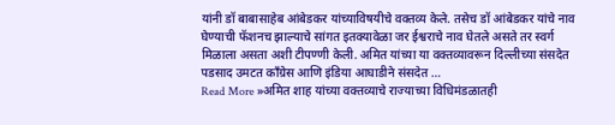यांनी डॉ बाबासाहेब आंबेडकर यांच्याविषयीचे वक्तव्य केले. तसेच डॉ आंबेडकर यांचे नाव घेण्याची फॅशनच झाल्याचे सांगत इतक्यावेळा जर ईश्वराचे नाव घेतले असते तर स्वर्ग मिळाला असता अशी टीपण्णी केली. अमित यांच्या या वक्तव्यावरून दिल्लीच्या संसदेत पडसाद उमटत काँग्रेस आणि इंडिया आघाडीने संसदेत …
Read More »अमित शाह यांच्या वक्तव्याचे राज्याच्या विधिमंडळातही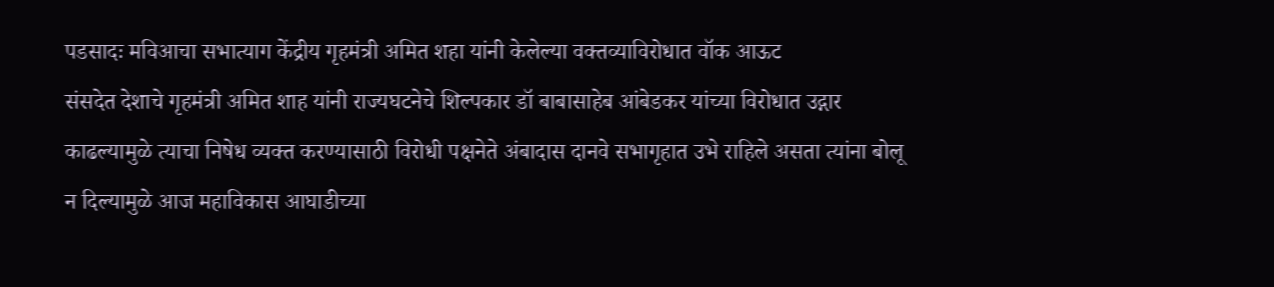पडसादः मविआचा सभात्याग केंद्रीय गृहमंत्री अमित शहा यांनी केलेल्या वक्तव्याविरोधात वॉक आऊट
संसदेत देशाचे गृहमंत्री अमित शाह यांनी राज्यघटनेचे शिल्पकार डॉ बाबासाहेब आंबेडकर यांच्या विरोधात उद्गार काढल्यामुळे त्याचा निषेध व्यक्त करण्यासाठी विरोधी पक्षनेते अंबादास दानवे सभागृहात उभे राहिले असता त्यांना बोलू न दिल्यामुळे आज महाविकास आघाडीच्या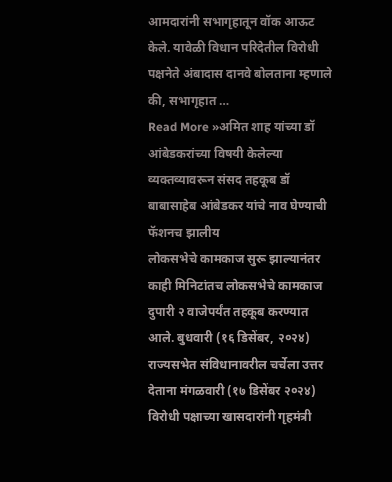आमदारांनी सभागृहातून वॉक आऊट केले. यावेळी विधान परिदेतील विरोधी पक्षनेते अंबादास दानवे बोलताना म्हणाले की, सभागृहात …
Read More »अमित शाह यांच्या डॉ आंबेडकरांच्या विषयी केलेल्या व्यक्तव्यावरून संसद तहकूब डॉ बाबासाहेब आंबेडकर यांचे नाव घेण्याची फॅशनच झालीय
लोकसभेचे कामकाज सुरू झाल्यानंतर काही मिनिटांतच लोकसभेचे कामकाज दुपारी २ वाजेपर्यंत तहकूब करण्यात आले. बुधवारी (१६ डिसेंबर, २०२४) राज्यसभेत संविधानावरील चर्चेला उत्तर देताना मंगळवारी (१७ डिसेंबर २०२४) विरोधी पक्षाच्या खासदारांनी गृहमंत्री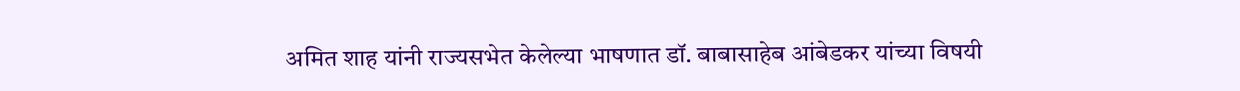अमित शाह यांनी राज्यसभेत केलेल्या भाषणात डॉ. बाबासाहेब आंबेडकर यांच्या विषयी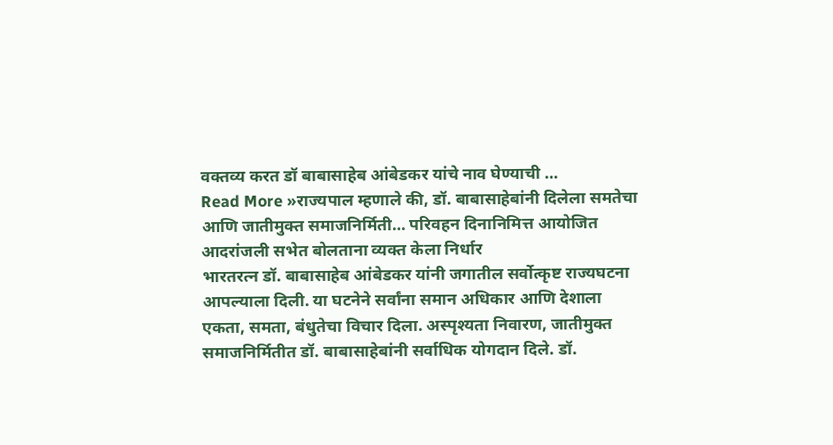वक्तव्य करत डॉ बाबासाहेब आंबेडकर यांचे नाव घेण्याची …
Read More »राज्यपाल म्हणाले की, डॉ. बाबासाहेबांनी दिलेला समतेचा आणि जातीमुक्त समाजनिर्मिती… परिवहन दिनानिमित्त आयोजित आदरांजली सभेत बोलताना व्यक्त केला निर्धार
भारतरत्न डॉ. बाबासाहेब आंबेडकर यांनी जगातील सर्वोत्कृष्ट राज्यघटना आपल्याला दिली. या घटनेने सर्वांना समान अधिकार आणि देशाला एकता, समता, बंधुतेचा विचार दिला. अस्पृश्यता निवारण, जातीमुक्त समाजनिर्मितीत डॉ. बाबासाहेबांनी सर्वाधिक योगदान दिले. डॉ.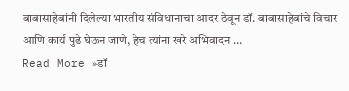बाबासाहेबांनी दिलेल्या भारतीय संविधानाचा आदर ठेवून डॉ. बाबासाहेबांचे विचार आणि कार्य पुढे घेऊन जाणे, हेच त्यांना खरे अभिवादन …
Read More »डॉ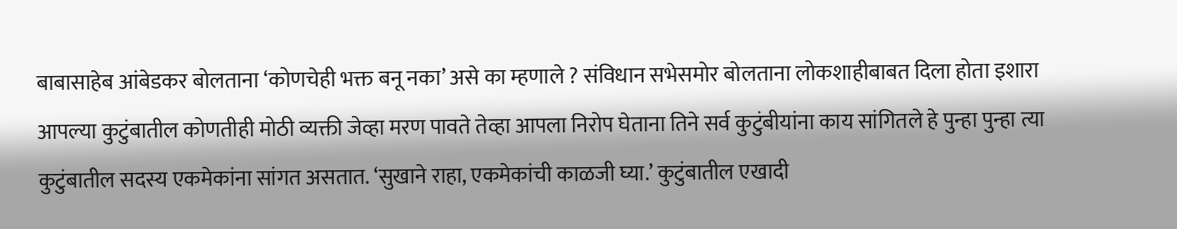बाबासाहेब आंबेडकर बोलताना ‘कोणचेही भक्त बनू नका’ असे का म्हणाले ? संविधान सभेसमोर बोलताना लोकशाहीबाबत दिला होता इशारा
आपल्या कुटुंबातील कोणतीही मोठी व्यक्ती जेव्हा मरण पावते तेव्हा आपला निरोप घेताना तिने सर्व कुटुंबीयांना काय सांगितले हे पुन्हा पुन्हा त्या कुटुंबातील सदस्य एकमेकांना सांगत असतात. ‘सुखाने राहा, एकमेकांची काळजी घ्या.’ कुटुंबातील एखादी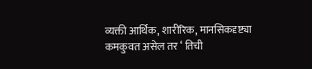व्यक्ती आर्थिक, शारीरिक, मानसिकदृष्ट्या कमकुवत असेल तर ‘ तिची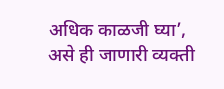अधिक काळजी घ्या’, असे ही जाणारी व्यक्ती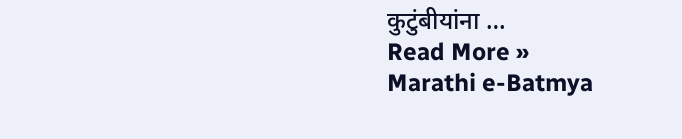कुटुंबीयांना …
Read More »
Marathi e-Batmya